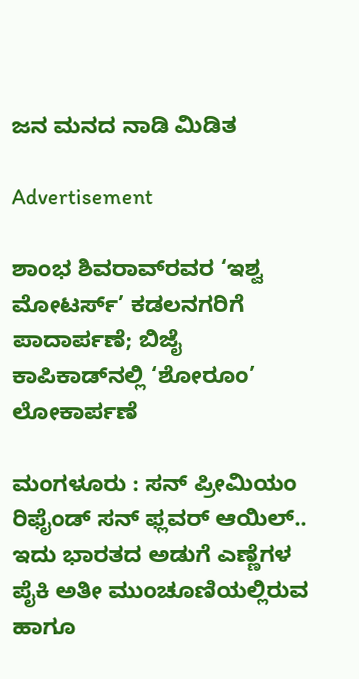ಜನ ಮನದ ನಾಡಿ ಮಿಡಿತ

Advertisement

ಶಾಂಭ ಶಿವರಾವ್‌ರವರ ‘ಇಶ್ವ ಮೋಟರ್ಸ್’ ಕಡಲನಗರಿಗೆ ಪಾದಾರ್ಪಣೆ; ಬಿಜೈ ಕಾಪಿಕಾಡ್‌ನಲ್ಲಿ ‘ಶೋರೂಂ’ ಲೋಕಾರ್ಪಣೆ

ಮಂಗಳೂರು : ಸನ್ ಪ್ರೀಮಿಯಂ ರಿಫೈಂಡ್ ಸನ್ ಫ್ಲವರ್ ಆಯಿಲ್.. ಇದು ಭಾರತದ ಅಡುಗೆ ಎಣ್ಣೆಗಳ ಪೈಕಿ ಅತೀ ಮುಂಚೂಣಿಯಲ್ಲಿರುವ ಹಾಗೂ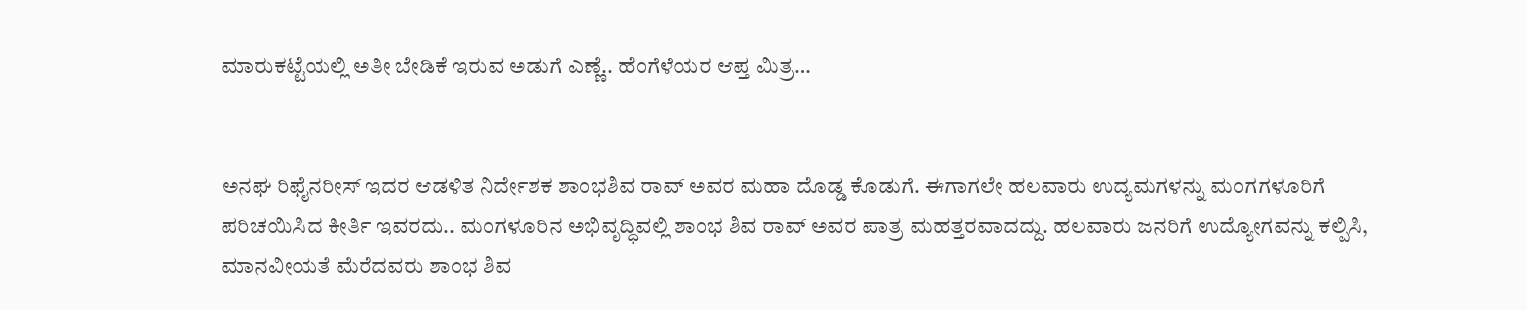ಮಾರುಕಟ್ಟೆಯಲ್ಲಿ ಅತೀ ಬೇಡಿಕೆ ಇರುವ ಅಡುಗೆ ಎಣ್ಣೆ.. ಹೆಂಗೆಳೆಯರ ಆಪ್ತ ಮಿತ್ರ…


ಅನಘ ರಿಫೈನರೀಸ್ ಇದರ ಆಡಳಿತ ನಿರ್ದೇಶಕ ಶಾಂಭಶಿವ ರಾವ್ ಅವರ ಮಹಾ ದೊಡ್ಡ ಕೊಡುಗೆ. ಈಗಾಗಲೇ ಹಲವಾರು ಉದ್ಯಮಗಳನ್ನು ಮಂಗಗಳೂರಿಗೆ ಪರಿಚಯಿಸಿದ ಕೀರ್ತಿ ಇವರದು.. ಮಂಗಳೂರಿನ ಅಭಿವೃದ್ಧಿವಲ್ಲಿ ಶಾಂಭ ಶಿವ ರಾವ್ ಅವರ ಪಾತ್ರ ಮಹತ್ತರವಾದದ್ದು. ಹಲವಾರು ಜನರಿಗೆ ಉದ್ಯೋಗವನ್ನು ಕಲ್ಪಿಸಿ, ಮಾನವೀಯತೆ ಮೆರೆದವರು ಶಾಂಭ ಶಿವ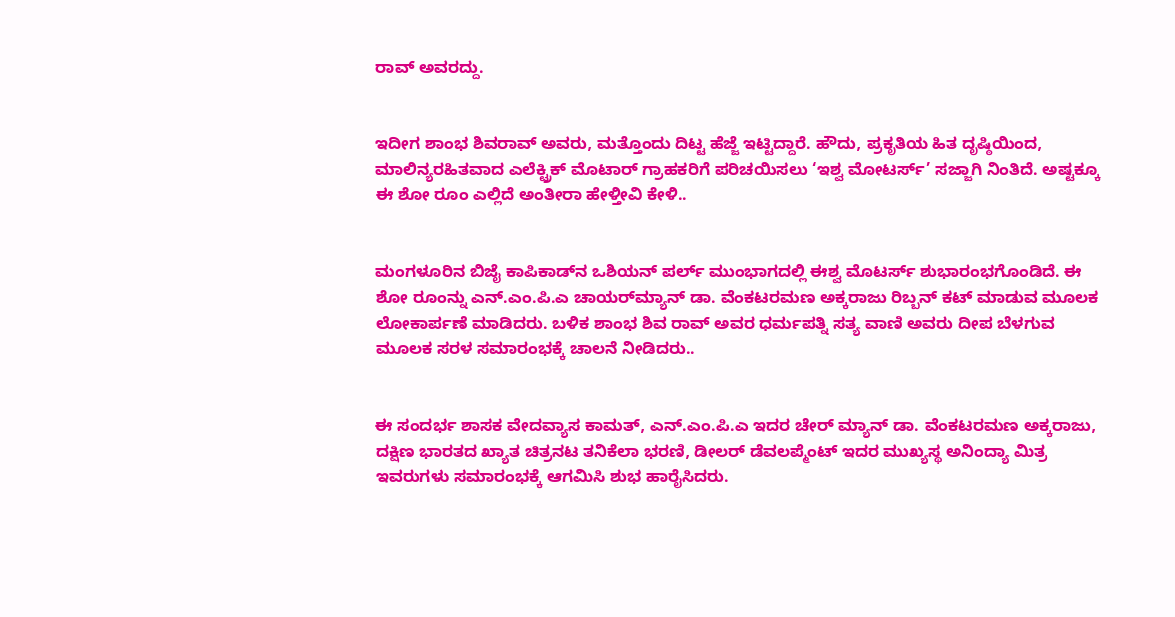ರಾವ್ ಅವರದ್ದು.


ಇದೀಗ ಶಾಂಭ ಶಿವರಾವ್ ಅವರು, ಮತ್ತೊಂದು ದಿಟ್ಟ ಹೆಜ್ಜೆ ಇಟ್ಟಿದ್ದಾರೆ. ಹೌದು, ಪ್ರಕೃತಿಯ ಹಿತ ದೃಷ್ಠಿಯಿಂದ, ಮಾಲಿನ್ಯರಹಿತವಾದ ಎಲೆಕ್ಟ್ರಿಕ್ ಮೊಟಾರ್‍ ಗ್ರಾಹಕರಿಗೆ ಪರಿಚಯಿಸಲು ‘ಇಶ್ವ ಮೋಟರ್ಸ್’ ಸಜ್ಜಾಗಿ ನಿಂತಿದೆ. ಅಷ್ಟಕ್ಕೂ ಈ ಶೋ ರೂಂ ಎಲ್ಲಿದೆ ಅಂತೀರಾ ಹೇಳ್ತೀವಿ ಕೇಳಿ..


ಮಂಗಳೂರಿನ ಬಿಜೈ ಕಾಪಿಕಾಡ್‍ನ ಒಶಿಯನ್ ಪರ್ಲ್ ಮುಂಭಾಗದಲ್ಲಿ ಈಶ್ವ ಮೊಟರ್ಸ್ ಶುಭಾರಂಭಗೊಂಡಿದೆ. ಈ ಶೋ ರೂಂನ್ನು ಎನ್.ಎಂ.ಪಿ.ಎ ಚಾಯರ್‌ಮ್ಯಾನ್ ಡಾ. ವೆಂಕಟರಮಣ ಅಕ್ಕರಾಜು ರಿಬ್ಬನ್ ಕಟ್ ಮಾಡುವ ಮೂಲಕ ಲೋಕಾರ್ಪಣೆ ಮಾಡಿದರು. ಬಳಿಕ ಶಾಂಭ ಶಿವ ರಾವ್ ಅವರ ಧರ್ಮಪತ್ನಿ ಸತ್ಯ ವಾಣಿ ಅವರು ದೀಪ ಬೆಳಗುವ ಮೂಲಕ ಸರಳ ಸಮಾರಂಭಕ್ಕೆ ಚಾಲನೆ ನೀಡಿದರು..


ಈ ಸಂದರ್ಭ ಶಾಸಕ ವೇದವ್ಯಾಸ ಕಾಮತ್, ಎನ್.ಎಂ.ಪಿ.ಎ ಇದರ ಚೇರ್ ಮ್ಯಾನ್ ಡಾ. ವೆಂಕಟರಮಣ ಅಕ್ಕರಾಜು, ದಕ್ಷಿಣ ಭಾರತದ ಖ್ಯಾತ ಚಿತ್ರನಟ ತನಿಕೆಲಾ ಭರಣಿ, ಡೀಲರ್ ಡೆವಲಪ್ಮೆಂಟ್ ಇದರ ಮುಖ್ಯಸ್ಥ ಅನಿಂದ್ಯಾ ಮಿತ್ರ ಇವರುಗಳು ಸಮಾರಂಭಕ್ಕೆ ಆಗಮಿಸಿ ಶುಭ ಹಾರೈಸಿದರು.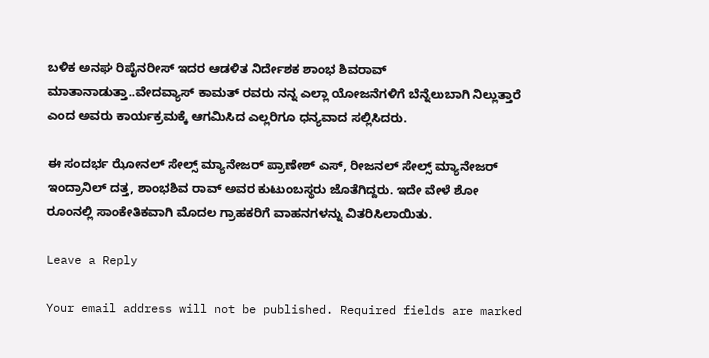ಬಳಿಕ ಅನಘ ರಿಪೈನರೀಸ್ ಇದರ ಆಡಳಿತ ನಿರ್ದೇಶಕ ಶಾಂಭ ಶಿವರಾವ್ ಮಾತಾನಾಡುತ್ತಾ..ವೇದವ್ಯಾಸ್ ಕಾಮತ್ ರವರು ನನ್ನ ಎಲ್ಲಾ ಯೋಜನೆಗಳಿಗೆ ಬೆನ್ನೆಲುಬಾಗಿ ನಿಲ್ಲುತ್ತಾರೆ ಎಂದ ಅವರು ಕಾರ್ಯಕ್ರಮಕ್ಕೆ ಆಗಮಿಸಿದ ಎಲ್ಲರಿಗೂ ಧನ್ಯವಾದ ಸಲ್ಲಿಸಿದರು.

ಈ ಸಂದರ್ಭ ಝೋನಲ್ ಸೇಲ್ಸ್ ಮ್ಯಾನೇಜರ್ ಪ್ರಾಣೇಶ್ ಎಸ್, ರೀಜನಲ್ ಸೇಲ್ಸ್ ಮ್ಯಾನೇಜರ್ ಇಂದ್ರಾನಿಲ್ ದತ್ತ, ಶಾಂಭಶಿವ ರಾವ್ ಅವರ ಕುಟುಂಬಸ್ಥರು ಜೊತೆಗಿದ್ದರು. ಇದೇ ವೇಳೆ ಶೋ ರೂಂನಲ್ಲಿ ಸಾಂಕೇತಿಕವಾಗಿ ಮೊದಲ ಗ್ರಾಹಕರಿಗೆ ವಾಹನಗಳನ್ನು ವಿತರಿಸಿಲಾಯಿತು.

Leave a Reply

Your email address will not be published. Required fields are marked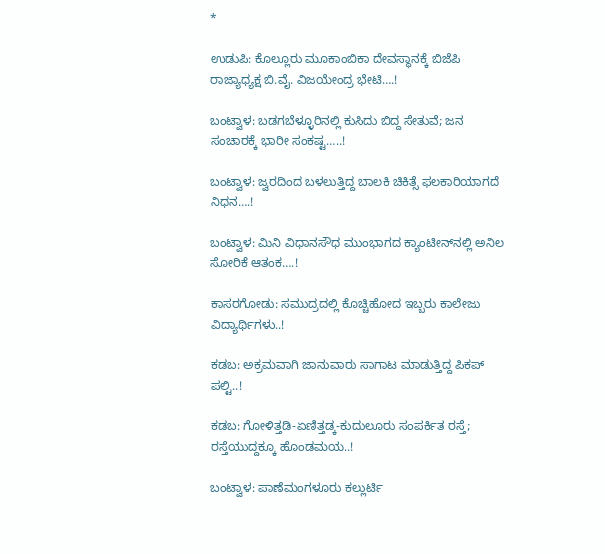*

ಉಡುಪಿ: ಕೊಲ್ಲೂರು ಮೂಕಾಂಬಿಕಾ ದೇವಸ್ಥಾನಕ್ಕೆ ಬಿಜೆಪಿ ರಾಜ್ಯಾಧ್ಯಕ್ಷ ಬಿ.ವೈ. ವಿಜಯೇಂದ್ರ ಭೇಟಿ….!

ಬಂಟ್ವಾಳ: ಬಡಗಬೆಳ್ಳೂರಿನಲ್ಲಿ ಕುಸಿದು ಬಿದ್ದ ಸೇತುವೆ; ಜನ ಸಂಚಾರಕ್ಕೆ ಭಾರೀ ಸಂಕಷ್ಟ…..!

ಬಂಟ್ವಾಳ: ಜ್ವರದಿಂದ ಬಳಲುತ್ತಿದ್ದ ಬಾಲಕಿ ಚಿಕಿತ್ಸೆ ಫಲಕಾರಿಯಾಗದೆ ನಿಧನ….!

ಬಂಟ್ವಾಳ: ಮಿನಿ ವಿಧಾನಸೌಧ ಮುಂಭಾಗದ ಕ್ಯಾಂಟೀನ್‌ನಲ್ಲಿ ಅನಿಲ ಸೋರಿಕೆ ಆತಂಕ….!

ಕಾಸರಗೋಡು: ಸಮುದ್ರದಲ್ಲಿ ಕೊಚ್ಚಿಹೋದ ಇಬ್ಬರು ಕಾಲೇಜು ವಿದ್ಯಾರ್ಥಿಗಳು..!

ಕಡಬ: ಅಕ್ರಮವಾಗಿ ಜಾನುವಾರು ಸಾಗಾಟ ಮಾಡುತ್ತಿದ್ದ ಪಿಕಪ್ ಪಲ್ಟಿ..!

ಕಡಬ: ಗೋಳಿತ್ತಡಿ-ಏಣಿತ್ತಡ್ಕ-ಕುದುಲೂರು ಸಂಪರ್ಕಿತ ರಸ್ತೆ; ರಸ್ತೆಯುದ್ದಕ್ಕೂ ಹೊಂಡಮಯ..!

ಬಂಟ್ವಾಳ: ಪಾಣೆಮಂಗಳೂರು ಕಲ್ಲುರ್ಟಿ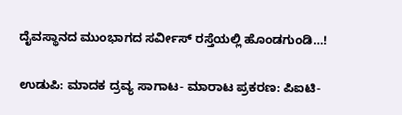ದೈವಸ್ಥಾನದ ಮುಂಭಾಗದ ಸರ್ವೀಸ್ ರಸ್ತೆಯಲ್ಲಿ ಹೊಂಡಗುಂಡಿ…!

ಉಡುಪಿ: ಮಾದಕ ದ್ರವ್ಯ ಸಾಗಾಟ- ಮಾರಾಟ ಪ್ರಕರಣ: ಪಿಐಟಿ-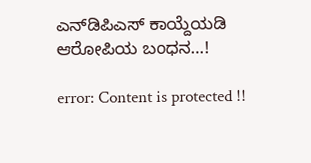ಎನ್‌ಡಿಪಿಎಸ್ ಕಾಯ್ದೆಯಡಿ ಆರೋಪಿಯ ಬಂಧನ…!

error: Content is protected !!